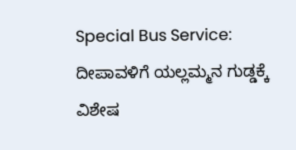Special Bus Service: ದೀಪಾವಳಿಗೆ ಯಲ್ಲಮ್ಮನ ಗುಡ್ಡಕ್ಕೆ ವಿಶೇಷ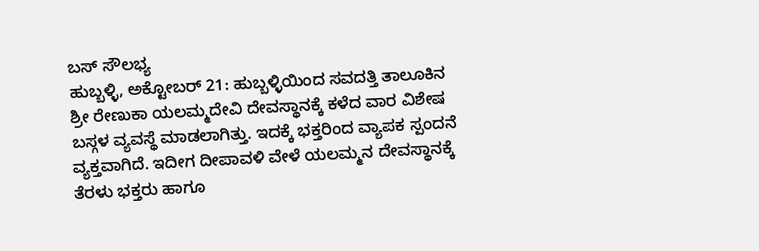ಬಸ್ ಸೌಲಭ್ಯ
ಹುಬ್ಬಳ್ಳಿ, ಅಕ್ಟೋಬರ್ 21: ಹುಬ್ಬಳ್ಳಿಯಿಂದ ಸವದತ್ತಿ ತಾಲೂಕಿನ ಶ್ರೀ ರೇಣುಕಾ ಯಲಮ್ಮದೇವಿ ದೇವಸ್ಥಾನಕ್ಕೆ ಕಳೆದ ವಾರ ವಿಶೇಷ ಬಸ್ಗಳ ವ್ಯವಸ್ಥೆ ಮಾಡಲಾಗಿತ್ತು. ಇದಕ್ಕೆ ಭಕ್ತರಿಂದ ವ್ಯಾಪಕ ಸ್ಪಂದನೆ ವ್ಯಕ್ತವಾಗಿದೆ. ಇದೀಗ ದೀಪಾವಳಿ ವೇಳೆ ಯಲಮ್ಮನ ದೇವಸ್ಥಾನಕ್ಕೆ ತೆರಳು ಭಕ್ತರು ಹಾಗೂ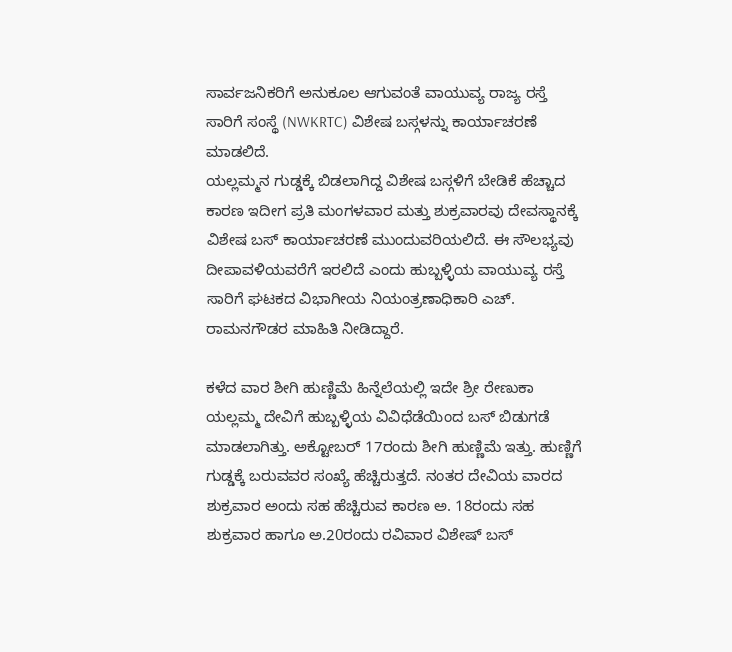ಸಾರ್ವಜನಿಕರಿಗೆ ಅನುಕೂಲ ಆಗುವಂತೆ ವಾಯುವ್ಯ ರಾಜ್ಯ ರಸ್ತೆ ಸಾರಿಗೆ ಸಂಸ್ಥೆ (NWKRTC) ವಿಶೇಷ ಬಸ್ಗಳನ್ನು ಕಾರ್ಯಾಚರಣೆ ಮಾಡಲಿದೆ.
ಯಲ್ಲಮ್ಮನ ಗುಡ್ಡಕ್ಕೆ ಬಿಡಲಾಗಿದ್ದ ವಿಶೇಷ ಬಸ್ಗಳಿಗೆ ಬೇಡಿಕೆ ಹೆಚ್ಚಾದ ಕಾರಣ ಇದೀಗ ಪ್ರತಿ ಮಂಗಳವಾರ ಮತ್ತು ಶುಕ್ರವಾರವು ದೇವಸ್ಥಾನಕ್ಕೆ ವಿಶೇಷ ಬಸ್ ಕಾರ್ಯಾಚರಣೆ ಮುಂದುವರಿಯಲಿದೆ. ಈ ಸೌಲಭ್ಯವು ದೀಪಾವಳಿಯವರೆಗೆ ಇರಲಿದೆ ಎಂದು ಹುಬ್ಬಳ್ಳಿಯ ವಾಯುವ್ಯ ರಸ್ತೆ ಸಾರಿಗೆ ಘಟಕದ ವಿಭಾಗೀಯ ನಿಯಂತ್ರಣಾಧಿಕಾರಿ ಎಚ್. ರಾಮನಗೌಡರ ಮಾಹಿತಿ ನೀಡಿದ್ದಾರೆ.

ಕಳೆದ ವಾರ ಶೀಗಿ ಹುಣ್ಣಿಮೆ ಹಿನ್ನೆಲೆಯಲ್ಲಿ ಇದೇ ಶ್ರೀ ರೇಣುಕಾ ಯಲ್ಲಮ್ಮ ದೇವಿಗೆ ಹುಬ್ಬಳ್ಳಿಯ ವಿವಿಧೆಡೆಯಿಂದ ಬಸ್ ಬಿಡುಗಡೆ ಮಾಡಲಾಗಿತ್ತು. ಅಕ್ಟೋಬರ್ 17ರಂದು ಶೀಗಿ ಹುಣ್ಣಿಮೆ ಇತ್ತು. ಹುಣ್ಣಿಗೆ ಗುಡ್ಡಕ್ಕೆ ಬರುವವರ ಸಂಖ್ಯೆ ಹೆಚ್ಚಿರುತ್ತದೆ. ನಂತರ ದೇವಿಯ ವಾರದ ಶುಕ್ರವಾರ ಅಂದು ಸಹ ಹೆಚ್ಚಿರುವ ಕಾರಣ ಅ. 18ರಂದು ಸಹ ಶುಕ್ರವಾರ ಹಾಗೂ ಅ.20ರಂದು ರವಿವಾರ ವಿಶೇಷ್ ಬಸ್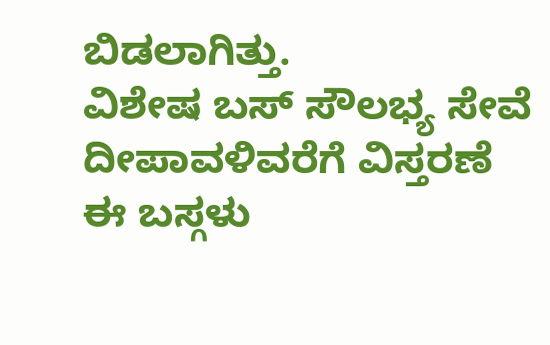ಬಿಡಲಾಗಿತ್ತು.
ವಿಶೇಷ ಬಸ್ ಸೌಲಭ್ಯ ಸೇವೆ ದೀಪಾವಳಿವರೆಗೆ ವಿಸ್ತರಣೆ
ಈ ಬಸ್ಗಳು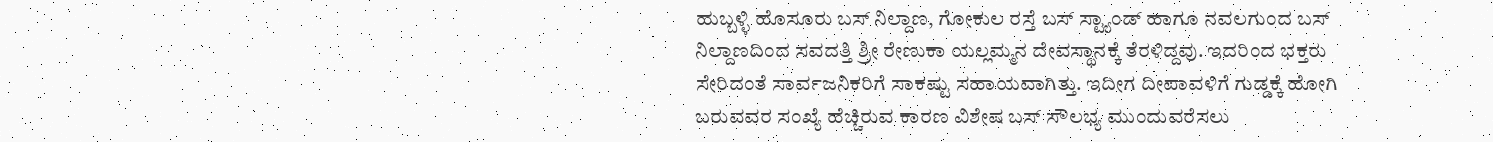ಹುಬ್ಬಳ್ಳಿ ಹೊಸೂರು ಬಸ್ ನಿಲ್ದಾಣ, ಗೋಕುಲ ರಸ್ತೆ ಬಸ್ ಸ್ಟ್ಯಾಂಡ್ ಹಾಗೂ ನವಲಗುಂದ ಬಸ್ ನಿಲ್ದಾಣದಿಂದ ಸವದತ್ತಿ ಶ್ರೀ ರೇಣುಕಾ ಯಲ್ಲಮ್ಮನ ದೇವಸ್ಥಾನಕ್ಕೆ ತೆರಳಿದ್ದವು. ಇದರಿಂದ ಭಕ್ತರು ಸೇರಿದಂತೆ ಸಾರ್ವಜನಿಕರಿಗೆ ಸಾಕಷ್ಟು ಸಹಾಯವಾಗಿತ್ತು. ಇದೀಗ ದೀಪಾವಳಿಗೆ ಗುಡ್ಡಕ್ಕೆ ಹೋಗಿ ಬರುವವರ ಸಂಖ್ಯೆ ಹೆಚ್ಚಿರುವ ಕಾರಣ ವಿಶೇಷ ಬಸ್ ಸೌಲಭ್ಯ ಮುಂದುವರೆಸಲು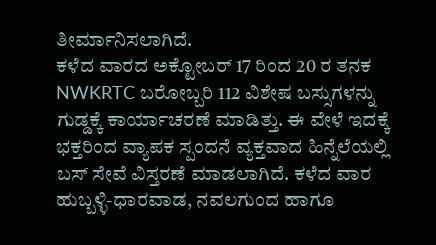ತೀರ್ಮಾನಿಸಲಾಗಿದೆ.
ಕಳೆದ ವಾರದ ಅಕ್ಟೋಬರ್ 17 ರಿಂದ 20 ರ ತನಕ NWKRTC ಬರೋಬ್ಬರಿ 112 ವಿಶೇಷ ಬಸ್ಸುಗಳನ್ನು ಗುಡ್ಡಕ್ಕೆ ಕಾರ್ಯಾಚರಣೆ ಮಾಡಿತ್ತು. ಈ ವೇಳೆ ಇದಕ್ಕೆ ಭಕ್ತರಿಂದ ವ್ಯಾಪಕ ಸ್ಪಂದನೆ ವ್ಯಕ್ತವಾದ ಹಿನ್ನೆಲೆಯಲ್ಲಿ ಬಸ್ ಸೇವೆ ವಿಸ್ತರಣೆ ಮಾಡಲಾಗಿದೆ. ಕಳೆದ ವಾರ ಹುಬ್ಬಳ್ಳಿ-ಧಾರವಾಡ, ನವಲಗುಂದ ಹಾಗೂ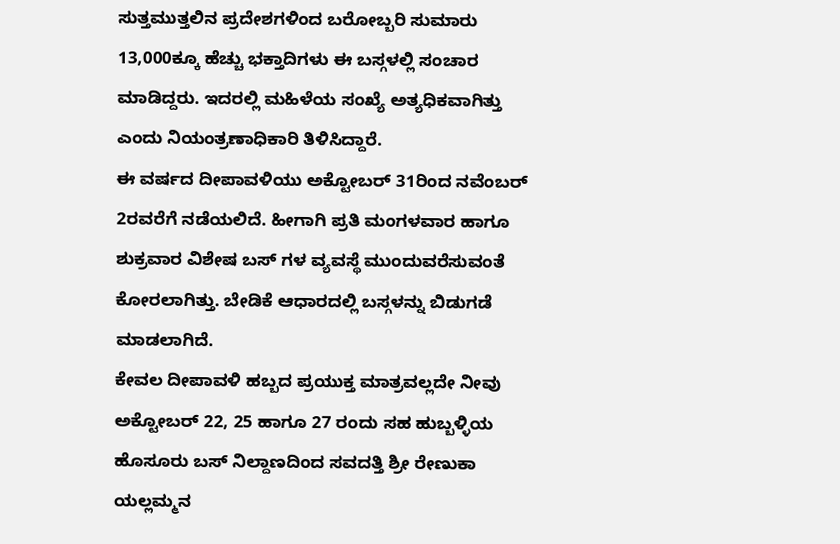ಸುತ್ತಮುತ್ತಲಿನ ಪ್ರದೇಶಗಳಿಂದ ಬರೋಬ್ಬರಿ ಸುಮಾರು 13,000ಕ್ಕೂ ಹೆಚ್ಚು ಭಕ್ತಾದಿಗಳು ಈ ಬಸ್ಗಳಲ್ಲಿ ಸಂಚಾರ ಮಾಡಿದ್ದರು. ಇದರಲ್ಲಿ ಮಹಿಳೆಯ ಸಂಖ್ಯೆ ಅತ್ಯಧಿಕವಾಗಿತ್ತು ಎಂದು ನಿಯಂತ್ರಣಾಧಿಕಾರಿ ತಿಳಿಸಿದ್ದಾರೆ.
ಈ ವರ್ಷದ ದೀಪಾವಳಿಯು ಅಕ್ಟೋಬರ್ 31ರಿಂದ ನವೆಂಬರ್ 2ರವರೆಗೆ ನಡೆಯಲಿದೆ. ಹೀಗಾಗಿ ಪ್ರತಿ ಮಂಗಳವಾರ ಹಾಗೂ ಶುಕ್ರವಾರ ವಿಶೇಷ ಬಸ್ ಗಳ ವ್ಯವಸ್ಥೆ ಮುಂದುವರೆಸುವಂತೆ ಕೋರಲಾಗಿತ್ತು. ಬೇಡಿಕೆ ಆಧಾರದಲ್ಲಿ ಬಸ್ಗಳನ್ನು ಬಿಡುಗಡೆ ಮಾಡಲಾಗಿದೆ.
ಕೇವಲ ದೀಪಾವಳಿ ಹಬ್ಬದ ಪ್ರಯುಕ್ತ ಮಾತ್ರವಲ್ಲದೇ ನೀವು ಅಕ್ಟೋಬರ್ 22, 25 ಹಾಗೂ 27 ರಂದು ಸಹ ಹುಬ್ಬಳ್ಳಿಯ ಹೊಸೂರು ಬಸ್ ನಿಲ್ದಾಣದಿಂದ ಸವದತ್ತಿ ಶ್ರೀ ರೇಣುಕಾ ಯಲ್ಲಮ್ಮನ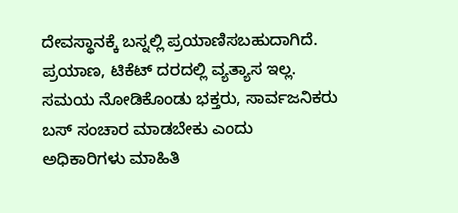ದೇವಸ್ಥಾನಕ್ಕೆ ಬಸ್ನಲ್ಲಿ ಪ್ರಯಾಣಿಸಬಹುದಾಗಿದೆ. ಪ್ರಯಾಣ, ಟಿಕೆಟ್ ದರದಲ್ಲಿ ವ್ಯತ್ಯಾಸ ಇಲ್ಲ. ಸಮಯ ನೋಡಿಕೊಂಡು ಭಕ್ತರು, ಸಾರ್ವಜನಿಕರು ಬಸ್ ಸಂಚಾರ ಮಾಡಬೇಕು ಎಂದು ಅಧಿಕಾರಿಗಳು ಮಾಹಿತಿ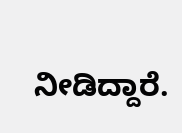ನೀಡಿದ್ದಾರೆ.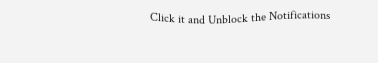Click it and Unblock the Notifications